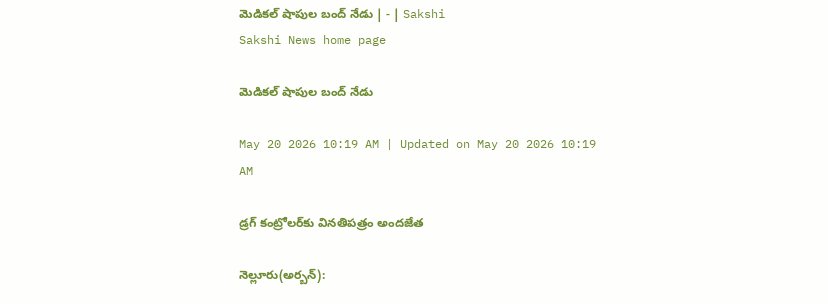మెడికల్‌ షాపుల బంద్‌ నేడు | - | Sakshi
Sakshi News home page

మెడికల్‌ షాపుల బంద్‌ నేడు

May 20 2026 10:19 AM | Updated on May 20 2026 10:19 AM

డ్రగ్‌ కంట్రోలర్‌కు వినతిపత్రం అందజేత

నెల్లూరు(అర్బన్‌):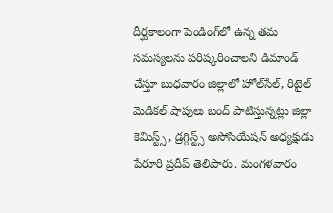దీర్ఘకాలంగా పెండింగ్‌లో ఉన్న తమ సమస్యలను పరిష్కరించాలని డిమాండ్‌ చేస్తూ బుధవారం జిల్లాలో హోల్‌సేల్‌, రిటైల్‌ మెడికల్‌ షాపులు బంద్‌ పాటిస్తున్నట్లు జిల్లా కెమిస్ట్స్‌, డ్రగ్గిస్ట్స్‌ అసోసియేషన్‌ అధ్యక్షుడు పేరూరి ప్రదీప్‌ తెలిపారు. మంగళవారం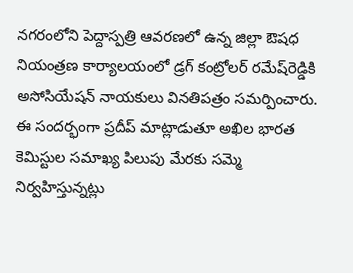నగరంలోని పెద్దాస్పత్రి ఆవరణలో ఉన్న జిల్లా ఔషధ నియంత్రణ కార్యాలయంలో డ్రగ్‌ కంట్రోలర్‌ రమేష్‌రెడ్డికి అసోసియేషన్‌ నాయకులు వినతిపత్రం సమర్పించారు. ఈ సందర్భంగా ప్రదీప్‌ మాట్లాడుతూ అఖిల భారత కెమిస్టుల సమాఖ్య పిలుపు మేరకు సమ్మె నిర్వహిస్తున్నట్లు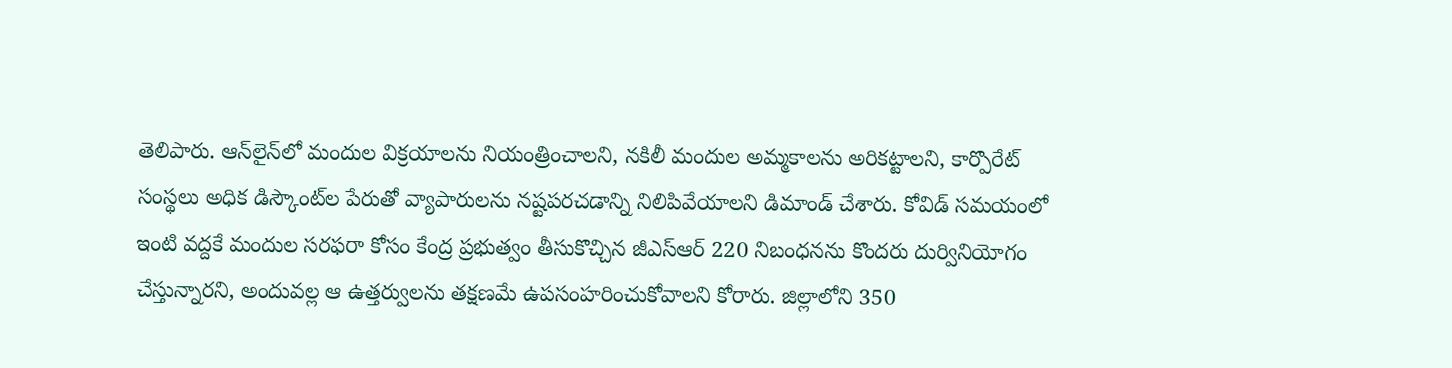తెలిపారు. ఆన్‌లైన్‌లో మందుల విక్రయాలను నియంత్రించాలని, నకిలీ మందుల అమ్మకాలను అరికట్టాలని, కార్పొరేట్‌ సంస్థలు అధిక డిస్కౌంట్‌ల పేరుతో వ్యాపారులను నష్టపరచడాన్ని నిలిపివేయాలని డిమాండ్‌ చేశారు. కోవిడ్‌ సమయంలో ఇంటి వద్దకే మందుల సరఫరా కోసం కేంద్ర ప్రభుత్వం తీసుకొచ్చిన జీఎస్‌ఆర్‌ 220 నిబంధనను కొందరు దుర్వినియోగం చేస్తున్నారని, అందువల్ల ఆ ఉత్తర్వులను తక్షణమే ఉపసంహరించుకోవాలని కోరారు. జిల్లాలోని 350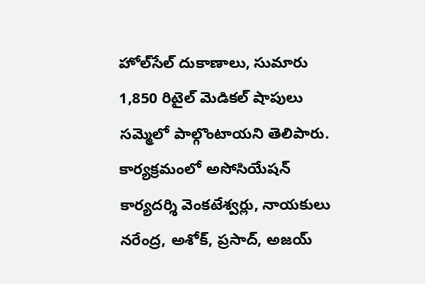హోల్‌సేల్‌ దుకాణాలు, సుమారు 1,850 రిటైల్‌ మెడికల్‌ షాపులు సమ్మెలో పాల్గొంటాయని తెలిపారు. కార్యక్రమంలో అసోసియేషన్‌ కార్యదర్శి వెంకటేశ్వర్లు, నాయకులు నరేంద్ర, అశోక్‌, ప్రసాద్‌, అజయ్‌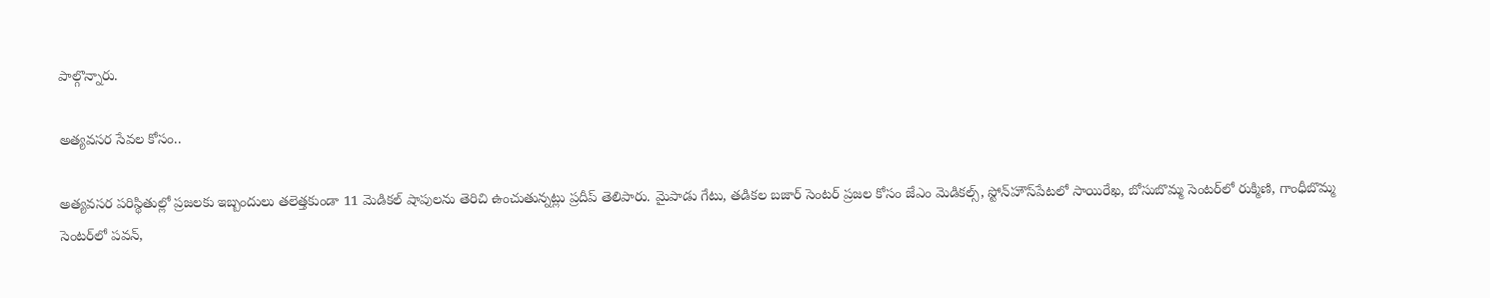పాల్గొన్నారు.

అత్యవసర సేవల కోసం..

అత్యవసర పరిస్థితుల్లో ప్రజలకు ఇబ్బందులు తలెత్తకుండా 11 మెడికల్‌ షాపులను తెరిచి ఉంచుతున్నట్లు ప్రదీప్‌ తెలిపారు. మైపాడు గేటు, తడికల బజార్‌ సెంటర్‌ ప్రజల కోసం జేఎం మెడికల్స్‌, స్టోన్‌హౌస్‌పేటలో సాయిరేఖ, బోసుబొమ్మ సెంటర్‌లో రుక్మిణి, గాంధీబొమ్మ సెంటర్‌లో పవన్‌,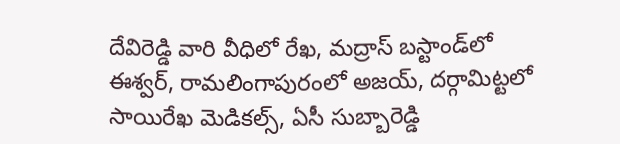దేవిరెడ్డి వారి వీధిలో రేఖ, మద్రాస్‌ బస్టాండ్‌లో ఈశ్వర్‌, రామలింగాపురంలో అజయ్‌, దర్గామిట్టలో సాయిరేఖ మెడికల్స్‌, ఏసీ సుబ్బారెడ్డి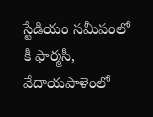స్టేడియం సమీపంలో కీ ఫార్మసీ, వేదాయపాళెంలో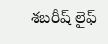శబరీష్‌ లైఫ్‌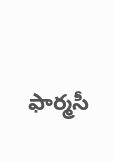ఫార్మసీ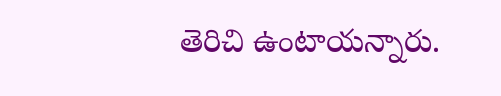తెరిచి ఉంటాయన్నారు.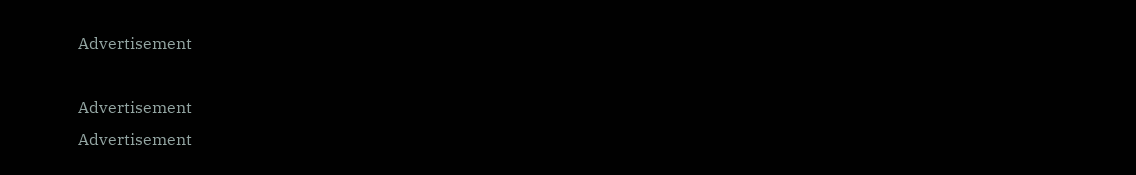Advertisement

Advertisement
Advertisement